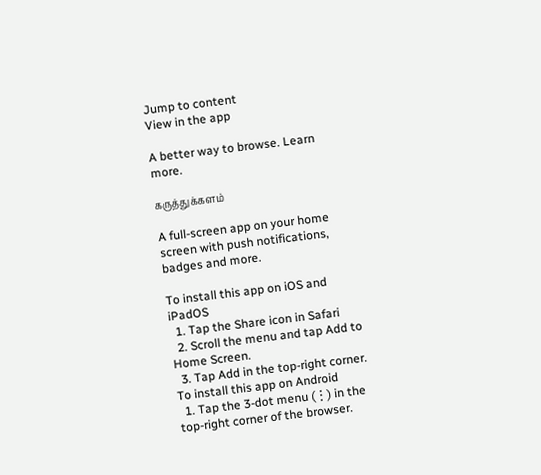Jump to content
View in the app

A better way to browse. Learn more.

கருத்துக்களம்

A full-screen app on your home screen with push notifications, badges and more.

To install this app on iOS and iPadOS
  1. Tap the Share icon in Safari
  2. Scroll the menu and tap Add to Home Screen.
  3. Tap Add in the top-right corner.
To install this app on Android
  1. Tap the 3-dot menu (⋮) in the top-right corner of the browser.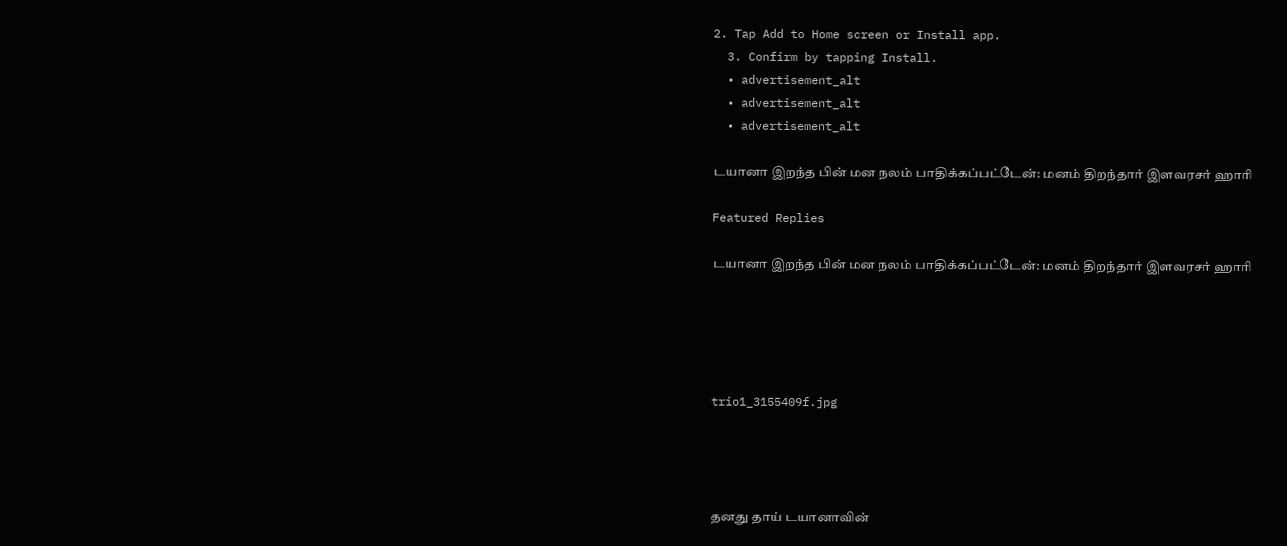2. Tap Add to Home screen or Install app.
  3. Confirm by tapping Install.
  • advertisement_alt
  • advertisement_alt
  • advertisement_alt

டயானா இறந்த பின் மன நலம் பாதிக்கப்பட்டேன்: மனம் திறந்தார் இளவரசர் ஹாரி

Featured Replies

டயானா இறந்த பின் மன நலம் பாதிக்கப்பட்டேன்: மனம் திறந்தார் இளவரசர் ஹாரி





trio1_3155409f.jpg




தனது தாய் டயானாவின்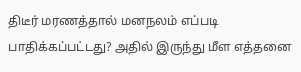திடீர் மரணத்தால் மனநலம் எப்படி பாதிக்கப்பட்டது? அதில் இருந்து மீள எத்தனை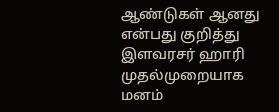ஆண்டுகள் ஆனது என்பது குறித்து இளவரசர் ஹாரி முதல்முறையாக மனம்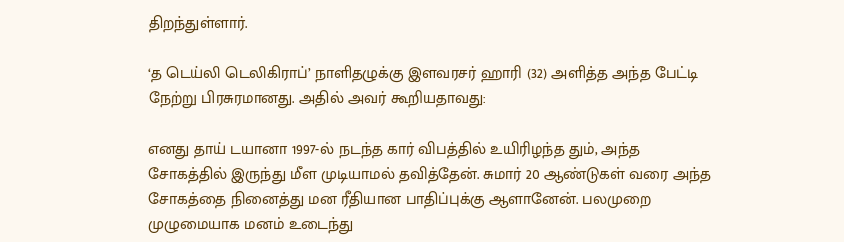திறந்துள்ளார்.

‘த டெய்லி டெலிகிராப்’ நாளிதழுக்கு இளவரசர் ஹாரி (32) அளித்த அந்த பேட்டி நேற்று பிரசுரமானது. அதில் அவர் கூறியதாவது:

எனது தாய் டயானா 1997-ல் நடந்த கார் விபத்தில் உயிரிழந்த தும், அந்த சோகத்தில் இருந்து மீள முடியாமல் தவித்தேன். சுமார் 20 ஆண்டுகள் வரை அந்த சோகத்தை நினைத்து மன ரீதியான பாதிப்புக்கு ஆளானேன். பலமுறை முழுமையாக மனம் உடைந்து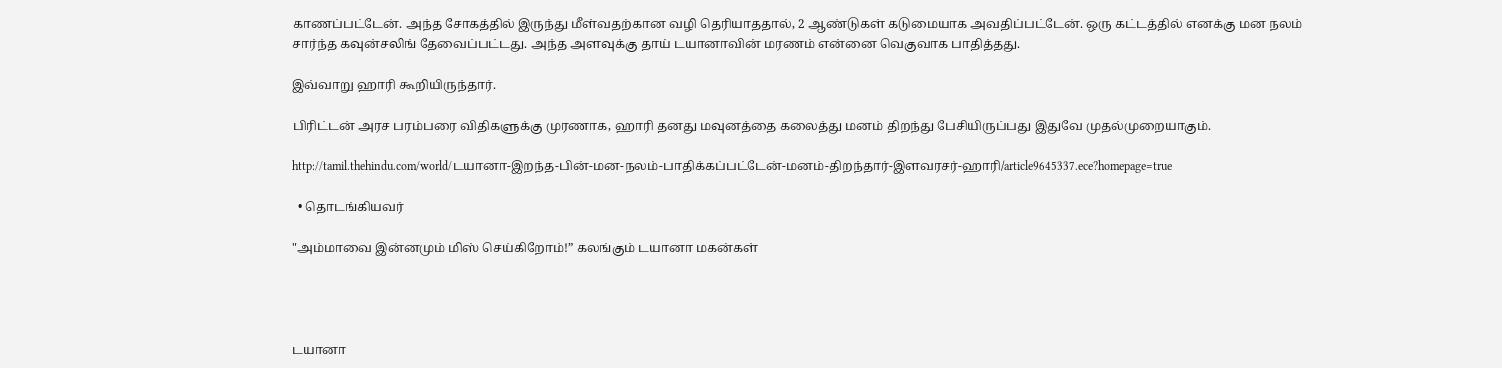காணப்பட்டேன். அந்த சோகத்தில் இருந்து மீள்வதற்கான வழி தெரியாததால், 2 ஆண்டுகள் கடுமையாக அவதிப்பட்டேன். ஒரு கட்டத்தில் எனக்கு மன நலம் சார்ந்த கவுன்சலிங் தேவைப்பட்டது. அந்த அளவுக்கு தாய் டயானாவின் மரணம் என்னை வெகுவாக பாதித்தது.

இவ்வாறு ஹாரி கூறியிருந்தார்.

பிரிட்டன் அரச பரம்பரை விதிகளுக்கு முரணாக, ஹாரி தனது மவுனத்தை கலைத்து மனம் திறந்து பேசியிருப்பது இதுவே முதல்முறையாகும்.

http://tamil.thehindu.com/world/டயானா-இறந்த-பின்-மன-நலம்-பாதிக்கப்பட்டேன்-மனம்-திறந்தார்-இளவரசர்-ஹாரி/article9645337.ece?homepage=true

  • தொடங்கியவர்

"அம்மாவை இன்னமும் மிஸ் செய்கிறோம்!” கலங்கும் டயானா மகன்கள்




டயானா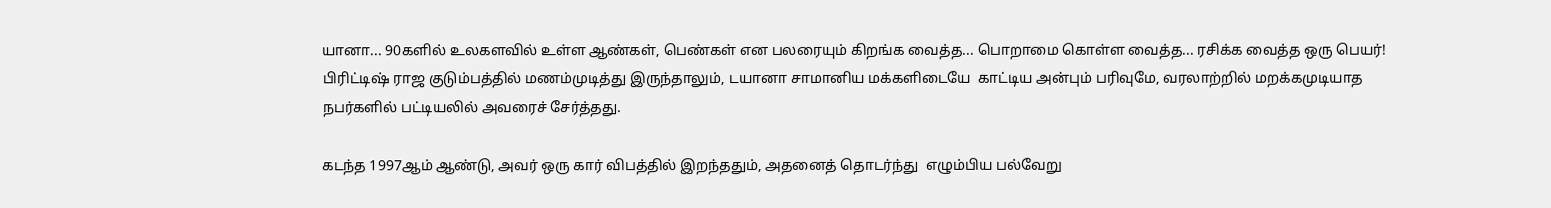யானா... 90களில் உலகளவில் உள்ள ஆண்கள், பெண்கள் என பலரையும் கிறங்க வைத்த... பொறாமை கொள்ள வைத்த... ரசிக்க வைத்த ஒரு பெயர்!  பிரிட்டிஷ் ராஜ குடும்பத்தில் மணம்முடித்து இருந்தாலும், டயானா சாமானிய மக்களிடையே  காட்டிய அன்பும் பரிவுமே, வரலாற்றில் மறக்கமுடியாத நபர்களில் பட்டியலில் அவரைச் சேர்த்தது.

கடந்த 1997ஆம் ஆண்டு, அவர் ஒரு கார் விபத்தில் இறந்ததும், அதனைத் தொடர்ந்து  எழும்பிய பல்வேறு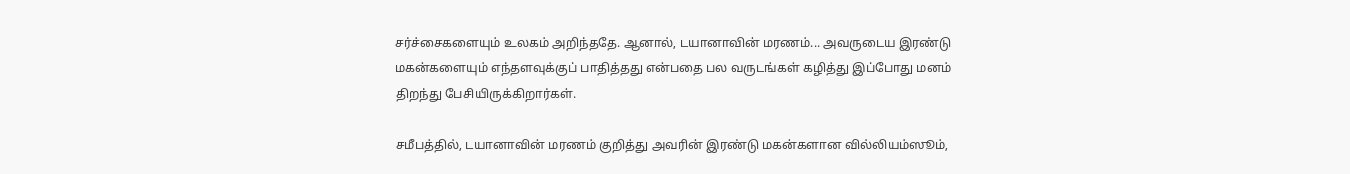சர்ச்சைகளையும் உலகம் அறிந்ததே. ஆனால், டயானாவின் மரணம்... அவருடைய இரண்டு மகன்களையும் எந்தளவுக்குப் பாதித்தது என்பதை பல வருடங்கள் கழித்து இப்போது மனம் திறந்து பேசியிருக்கிறார்கள்.

சமீபத்தில், டயானாவின் மரணம் குறித்து அவரின் இரண்டு மகன்களான வில்லியம்ஸூம்,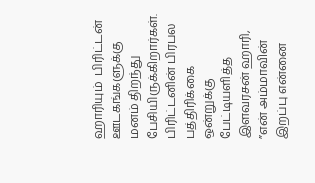ஹாரியும்  பிரிட்டன் ஊடகங்களுக்கு மனம் திறந்து பேசியிருக்கிறார்கள். பிரிட்டனின் பிரபல பத்திரிக்கை ஒன்றுக்கு பேட்டியளித்த  இளவரசன் ஹாரி, ”என் அம்மாவின் இறப்பு என்னை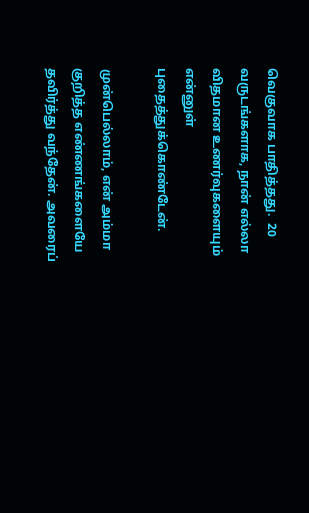வெகுவாக பாதித்தது.  20 வருடங்களாக, நான் எல்லா விதமான உணர்வுகளையும் என்னுள் புதைத்துக்கொண்டேன்.

முன்பெல்லாம், என் அம்மா குறித்த எண்ணங்களையே தவிர்த்து வந்தேன். அவரைப்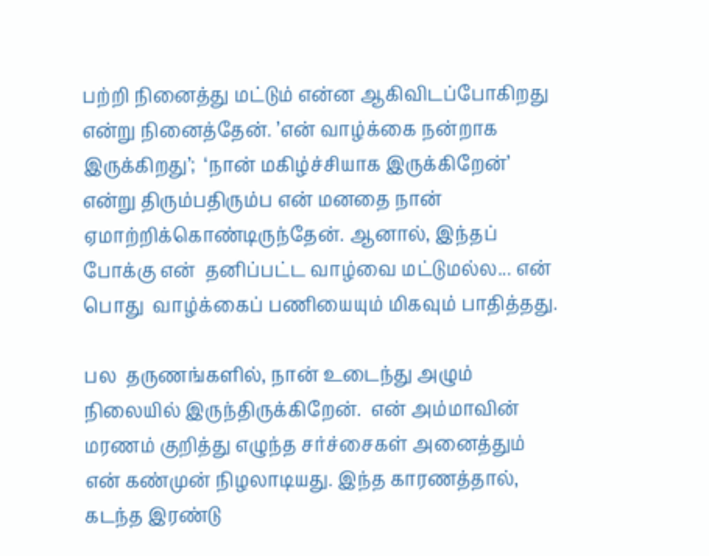பற்றி நினைத்து மட்டும் என்ன ஆகிவிடப்போகிறது என்று நினைத்தேன். ’என் வாழ்க்கை நன்றாக இருக்கிறது’;  ‘நான் மகிழ்ச்சியாக இருக்கிறேன்’ என்று திரும்பதிரும்ப என் மனதை நான்  ஏமாற்றிக்கொண்டிருந்தேன். ஆனால், இந்தப் போக்கு என்  தனிப்பட்ட வாழ்வை மட்டுமல்ல... என் பொது  வாழ்க்கைப் பணியையும் மிகவும் பாதித்தது.

பல  தருணங்களில், நான் உடைந்து அழும் நிலையில் இருந்திருக்கிறேன்.  என் அம்மாவின் மரணம் குறித்து எழுந்த சர்ச்சைகள் அனைத்தும் என் கண்முன் நிழலாடியது. இந்த காரணத்தால், கடந்த இரண்டு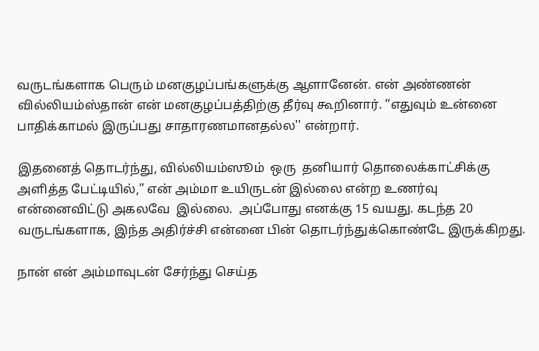வருடங்களாக பெரும் மனகுழப்பங்களுக்கு ஆளானேன். என் அண்ணன் வில்லியம்ஸ்தான் என் மனகுழப்பத்திற்கு தீர்வு கூறினார். “எதுவும் உன்னை பாதிக்காமல் இருப்பது சாதாரணமானதல்ல'' என்றார்.

இதனைத் தொடர்ந்து, வில்லியம்ஸூம்  ஒரு  தனியார் தொலைக்காட்சிக்கு அளித்த பேட்டியில்,” என் அம்மா உயிருடன் இல்லை என்ற உணர்வு என்னைவிட்டு அகலவே  இல்லை.  அப்போது எனக்கு 15 வயது. கடந்த 20 வருடங்களாக, இந்த அதிர்ச்சி என்னை பின் தொடர்ந்துக்கொண்டே இருக்கிறது.

நான் என் அம்மாவுடன் சேர்ந்து செய்த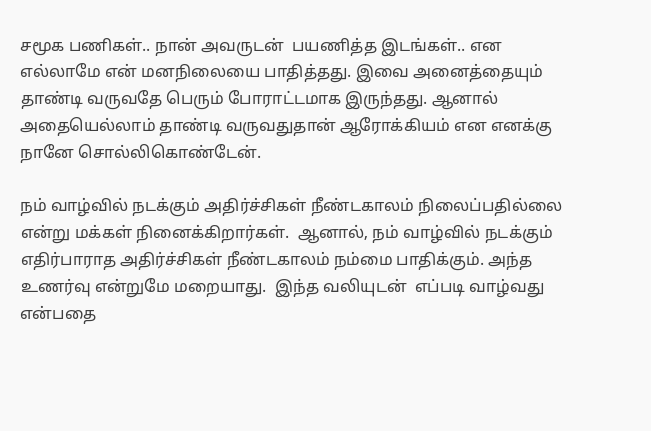சமூக பணிகள்.. நான் அவருடன்  பயணித்த இடங்கள்.. என எல்லாமே என் மனநிலையை பாதித்தது. இவை அனைத்தையும் தாண்டி வருவதே பெரும் போராட்டமாக இருந்தது. ஆனால் அதையெல்லாம் தாண்டி வருவதுதான் ஆரோக்கியம் என எனக்கு நானே சொல்லிகொண்டேன்.

நம் வாழ்வில் நடக்கும் அதிர்ச்சிகள் நீண்டகாலம் நிலைப்பதில்லை என்று மக்கள் நினைக்கிறார்கள்.  ஆனால், நம் வாழ்வில் நடக்கும் எதிர்பாராத அதிர்ச்சிகள் நீண்டகாலம் நம்மை பாதிக்கும். அந்த உணர்வு என்றுமே மறையாது.  இந்த வலியுடன்  எப்படி வாழ்வது என்பதை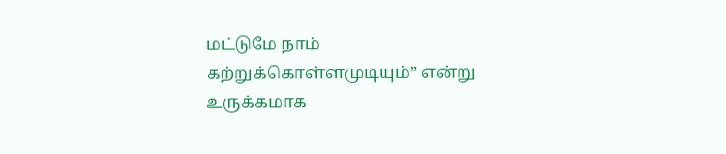மட்டுமே நாம் கற்றுக்கொள்ளமுடியும்” என்று உருக்கமாக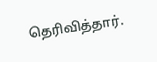தெரிவித்தார்.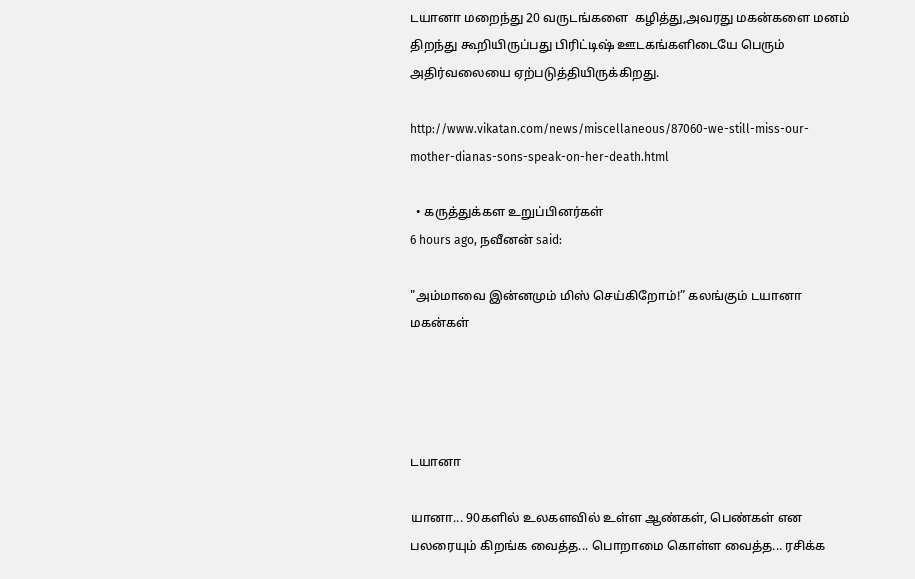டயானா மறைந்து 20 வருடங்களை  கழித்து,அவரது மகன்களை மனம் திறந்து கூறியிருப்பது பிரிட்டிஷ் ஊடகங்களிடையே பெரும் அதிர்வலையை ஏற்படுத்தியிருக்கிறது.

http://www.vikatan.com/news/miscellaneous/87060-we-still-miss-our-mother-dianas-sons-speak-on-her-death.html

  • கருத்துக்கள உறுப்பினர்கள்
6 hours ago, நவீனன் said:

"அம்மாவை இன்னமும் மிஸ் செய்கிறோம்!” கலங்கும் டயானா மகன்கள்




டயானா

யானா... 90களில் உலகளவில் உள்ள ஆண்கள், பெண்கள் என பலரையும் கிறங்க வைத்த... பொறாமை கொள்ள வைத்த... ரசிக்க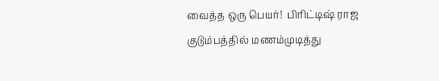வைத்த ஒரு பெயர்!  பிரிட்டிஷ் ராஜ குடும்பத்தில் மணம்முடித்து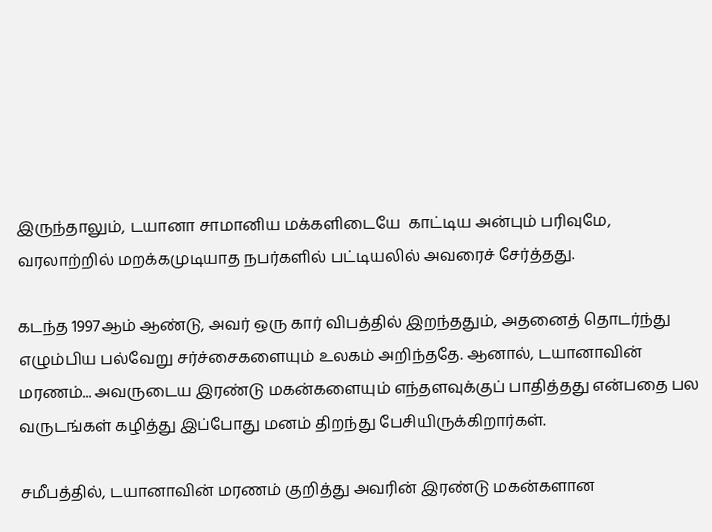இருந்தாலும், டயானா சாமானிய மக்களிடையே  காட்டிய அன்பும் பரிவுமே, வரலாற்றில் மறக்கமுடியாத நபர்களில் பட்டியலில் அவரைச் சேர்த்தது.

கடந்த 1997ஆம் ஆண்டு, அவர் ஒரு கார் விபத்தில் இறந்ததும், அதனைத் தொடர்ந்து  எழும்பிய பல்வேறு சர்ச்சைகளையும் உலகம் அறிந்ததே. ஆனால், டயானாவின் மரணம்... அவருடைய இரண்டு மகன்களையும் எந்தளவுக்குப் பாதித்தது என்பதை பல வருடங்கள் கழித்து இப்போது மனம் திறந்து பேசியிருக்கிறார்கள்.

சமீபத்தில், டயானாவின் மரணம் குறித்து அவரின் இரண்டு மகன்களான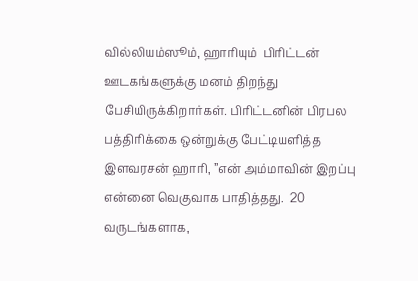வில்லியம்ஸூம், ஹாரியும்  பிரிட்டன் ஊடகங்களுக்கு மனம் திறந்து பேசியிருக்கிறார்கள். பிரிட்டனின் பிரபல பத்திரிக்கை ஒன்றுக்கு பேட்டியளித்த  இளவரசன் ஹாரி, ”என் அம்மாவின் இறப்பு என்னை வெகுவாக பாதித்தது.  20 வருடங்களாக,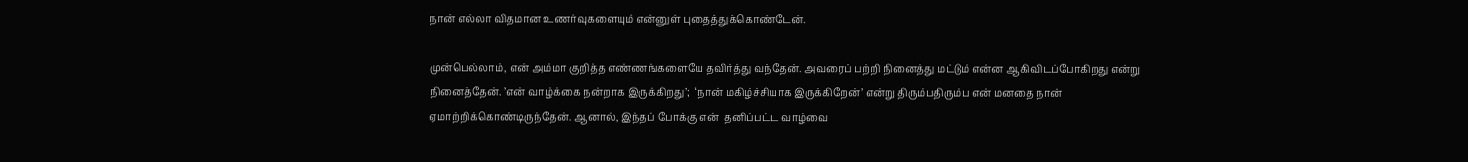நான் எல்லா விதமான உணர்வுகளையும் என்னுள் புதைத்துக்கொண்டேன்.

முன்பெல்லாம், என் அம்மா குறித்த எண்ணங்களையே தவிர்த்து வந்தேன். அவரைப் பற்றி நினைத்து மட்டும் என்ன ஆகிவிடப்போகிறது என்று நினைத்தேன். ’என் வாழ்க்கை நன்றாக இருக்கிறது’;  ‘நான் மகிழ்ச்சியாக இருக்கிறேன்’ என்று திரும்பதிரும்ப என் மனதை நான்  ஏமாற்றிக்கொண்டிருந்தேன். ஆனால், இந்தப் போக்கு என்  தனிப்பட்ட வாழ்வை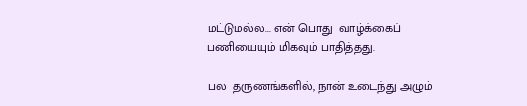மட்டுமல்ல... என் பொது  வாழ்க்கைப் பணியையும் மிகவும் பாதித்தது.

பல  தருணங்களில், நான் உடைந்து அழும்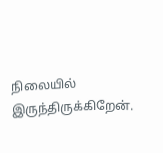நிலையில் இருந்திருக்கிறேன்.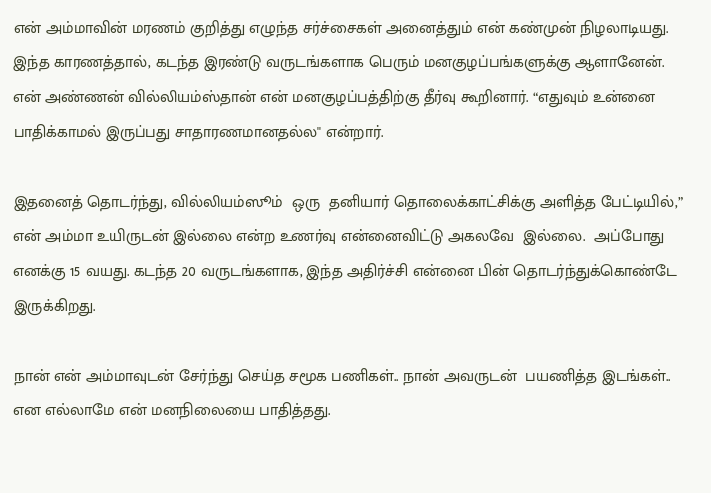என் அம்மாவின் மரணம் குறித்து எழுந்த சர்ச்சைகள் அனைத்தும் என் கண்முன் நிழலாடியது. இந்த காரணத்தால், கடந்த இரண்டு வருடங்களாக பெரும் மனகுழப்பங்களுக்கு ஆளானேன். என் அண்ணன் வில்லியம்ஸ்தான் என் மனகுழப்பத்திற்கு தீர்வு கூறினார். “எதுவும் உன்னை பாதிக்காமல் இருப்பது சாதாரணமானதல்ல'' என்றார்.

இதனைத் தொடர்ந்து, வில்லியம்ஸூம்  ஒரு  தனியார் தொலைக்காட்சிக்கு அளித்த பேட்டியில்,” என் அம்மா உயிருடன் இல்லை என்ற உணர்வு என்னைவிட்டு அகலவே  இல்லை.  அப்போது எனக்கு 15 வயது. கடந்த 20 வருடங்களாக, இந்த அதிர்ச்சி என்னை பின் தொடர்ந்துக்கொண்டே இருக்கிறது.

நான் என் அம்மாவுடன் சேர்ந்து செய்த சமூக பணிகள்.. நான் அவருடன்  பயணித்த இடங்கள்.. என எல்லாமே என் மனநிலையை பாதித்தது.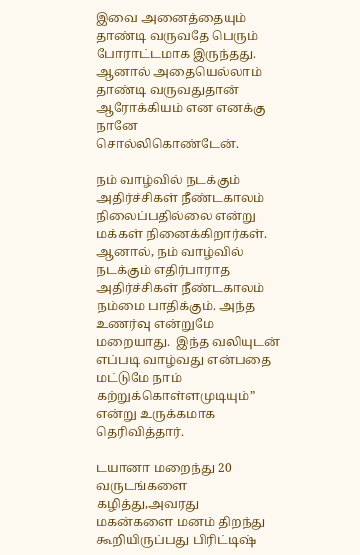இவை அனைத்தையும் தாண்டி வருவதே பெரும் போராட்டமாக இருந்தது. ஆனால் அதையெல்லாம் தாண்டி வருவதுதான் ஆரோக்கியம் என எனக்கு நானே சொல்லிகொண்டேன்.

நம் வாழ்வில் நடக்கும் அதிர்ச்சிகள் நீண்டகாலம் நிலைப்பதில்லை என்று மக்கள் நினைக்கிறார்கள்.  ஆனால், நம் வாழ்வில் நடக்கும் எதிர்பாராத அதிர்ச்சிகள் நீண்டகாலம் நம்மை பாதிக்கும். அந்த உணர்வு என்றுமே மறையாது.  இந்த வலியுடன்  எப்படி வாழ்வது என்பதை மட்டுமே நாம் கற்றுக்கொள்ளமுடியும்” என்று உருக்கமாக  தெரிவித்தார்.

டயானா மறைந்து 20 வருடங்களை  கழித்து,அவரது மகன்களை மனம் திறந்து கூறியிருப்பது பிரிட்டிஷ்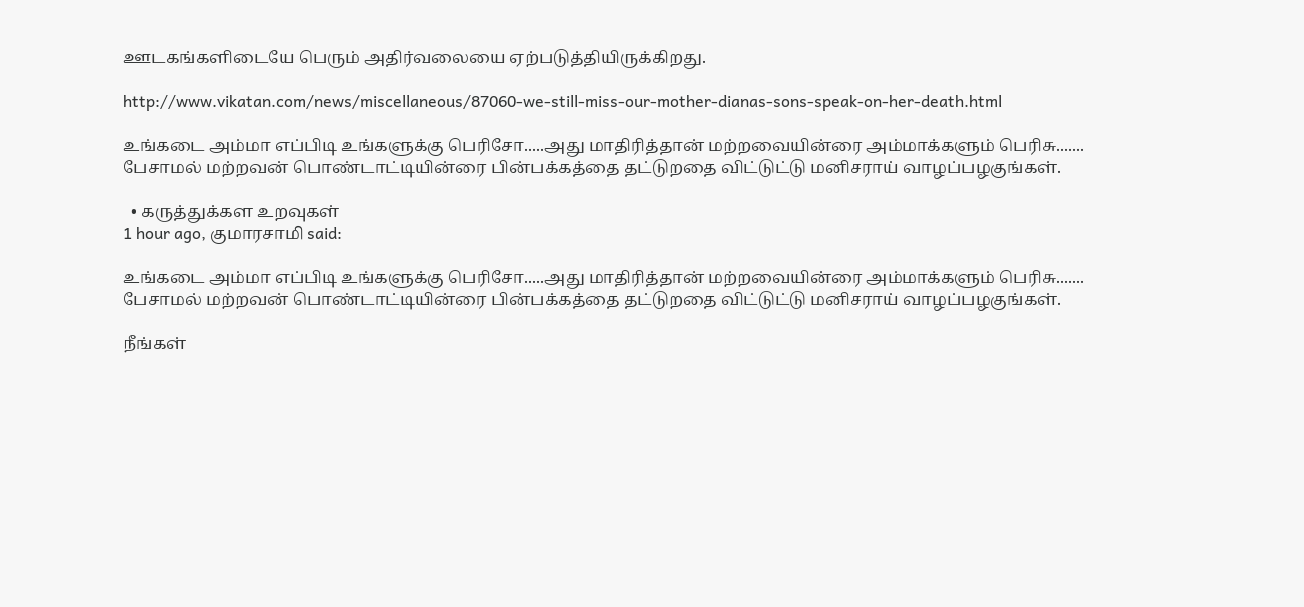ஊடகங்களிடையே பெரும் அதிர்வலையை ஏற்படுத்தியிருக்கிறது.

http://www.vikatan.com/news/miscellaneous/87060-we-still-miss-our-mother-dianas-sons-speak-on-her-death.html

உங்கடை அம்மா எப்பிடி உங்களுக்கு பெரிசோ.....அது மாதிரித்தான் மற்றவையின்ரை அம்மாக்களும் பெரிசு.......
பேசாமல் மற்றவன் பொண்டாட்டியின்ரை பின்பக்கத்தை தட்டுறதை விட்டுட்டு மனிசராய் வாழப்பழகுங்கள்.

  • கருத்துக்கள உறவுகள்
1 hour ago, குமாரசாமி said:

உங்கடை அம்மா எப்பிடி உங்களுக்கு பெரிசோ.....அது மாதிரித்தான் மற்றவையின்ரை அம்மாக்களும் பெரிசு.......
பேசாமல் மற்றவன் பொண்டாட்டியின்ரை பின்பக்கத்தை தட்டுறதை விட்டுட்டு மனிசராய் வாழப்பழகுங்கள்.

நீங்கள்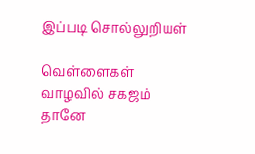இப்படி சொல்லுறியள்

வெள்ளைகள் வாழவில் சகஜம் தானே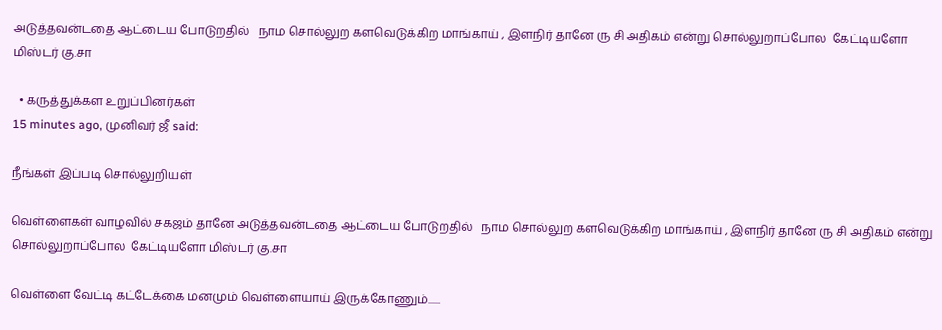அடுத்தவன்டதை ஆட்டைய போடுறதில்   நாம சொல்லுற களவெடுக்கிற மாங்காய் , இளநிர் தானே ரு சி அதிகம் என்று சொல்லுறாப்போல  கேட்டியளோ மிஸ்டர் கு.சா

  • கருத்துக்கள உறுப்பினர்கள்
15 minutes ago, முனிவர் ஜீ said:

நீங்கள் இப்படி சொல்லுறியள்

வெள்ளைகள் வாழவில் சகஜம் தானே அடுத்தவன்டதை ஆட்டைய போடுறதில்   நாம சொல்லுற களவெடுக்கிற மாங்காய் , இளநிர் தானே ரு சி அதிகம் என்று சொல்லுறாப்போல  கேட்டியளோ மிஸ்டர் கு.சா

வெள்ளை வேட்டி கட்டேக்கை மனமும் வெள்ளையாய் இருக்கோணும்......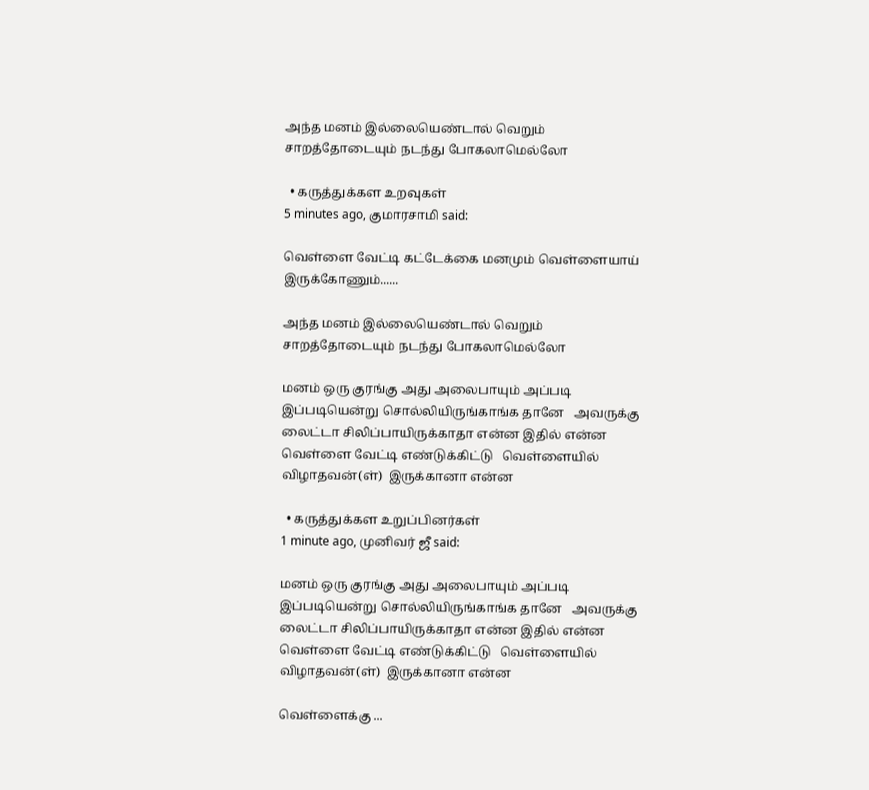அந்த மனம் இல்லையெண்டால் வெறும் சாறத்தோடையும் நடந்து போகலாமெல்லோ

  • கருத்துக்கள உறவுகள்
5 minutes ago, குமாரசாமி said:

வெள்ளை வேட்டி கட்டேக்கை மனமும் வெள்ளையாய் இருக்கோணும்......

அந்த மனம் இல்லையெண்டால் வெறும் சாறத்தோடையும் நடந்து போகலாமெல்லோ

மனம் ஒரு குரங்கு அது அலைபாயும் அப்படி  இப்படியென்று சொல்லியிருங்காங்க தானே   அவருக்கு லைட்டா சிலிப்பாயிருக்காதா என்ன இதில் என்ன வெள்ளை வேட்டி எண்டுக்கிட்டு   வெள்ளையில் விழாதவன்(ள்)  இருக்கானா என்ன

  • கருத்துக்கள உறுப்பினர்கள்
1 minute ago, முனிவர் ஜீ said:

மனம் ஒரு குரங்கு அது அலைபாயும் அப்படி  இப்படியென்று சொல்லியிருங்காங்க தானே   அவருக்கு லைட்டா சிலிப்பாயிருக்காதா என்ன இதில் என்ன வெள்ளை வேட்டி எண்டுக்கிட்டு   வெள்ளையில் விழாதவன்(ள்)  இருக்கானா என்ன

வெள்ளைக்கு ...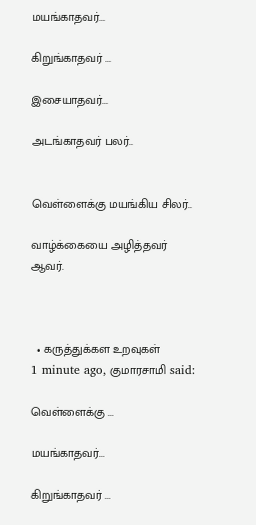மயங்காதவர்...

கிறுங்காதவர் ...

இசையாதவர்...

அடங்காதவர் பலர்..


வெள்ளைக்கு மயங்கிய சிலர்..

வாழ்க்கையை அழித்தவர் ஆவர்.



  • கருத்துக்கள உறவுகள்
1 minute ago, குமாரசாமி said:

வெள்ளைக்கு ...

மயங்காதவர்...

கிறுங்காதவர் ...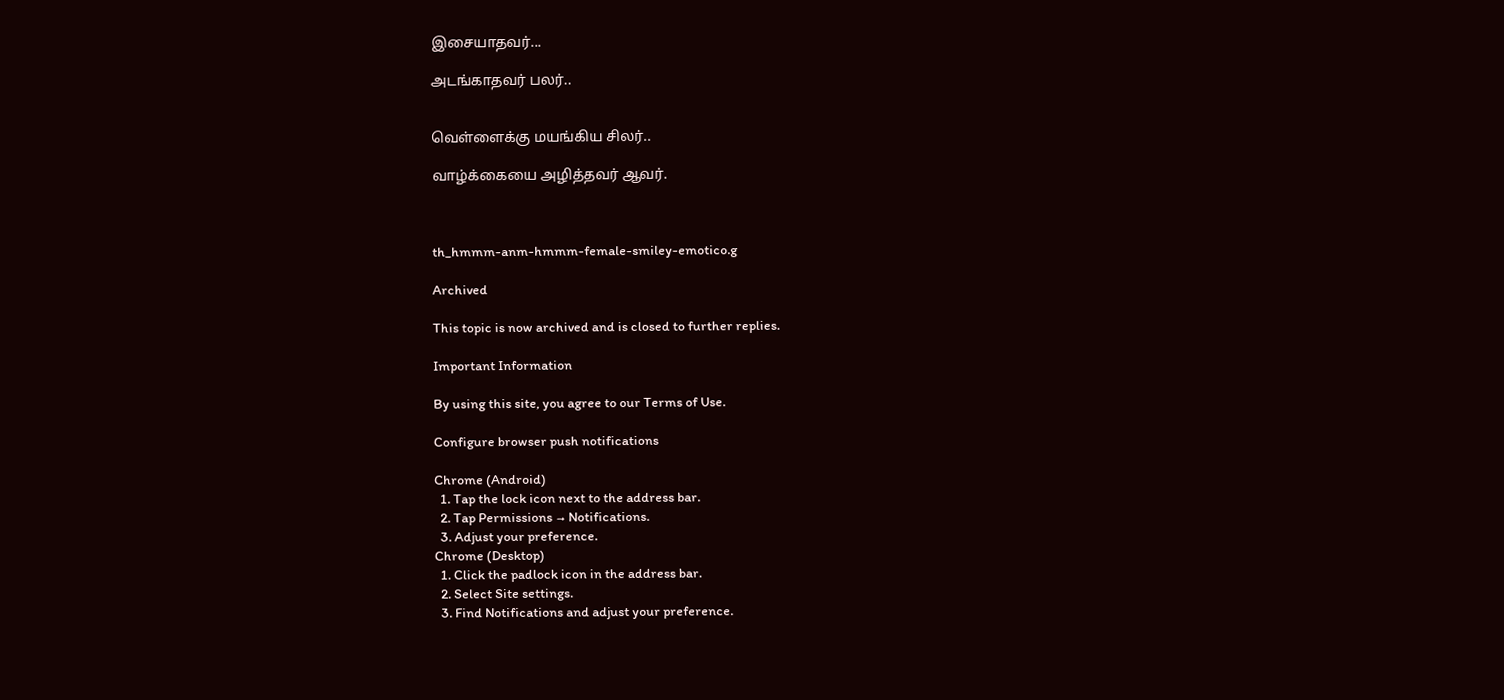இசையாதவர்...

அடங்காதவர் பலர்..


வெள்ளைக்கு மயங்கிய சிலர்..

வாழ்க்கையை அழித்தவர் ஆவர்.



th_hmmm-anm-hmmm-female-smiley-emotico.g

Archived

This topic is now archived and is closed to further replies.

Important Information

By using this site, you agree to our Terms of Use.

Configure browser push notifications

Chrome (Android)
  1. Tap the lock icon next to the address bar.
  2. Tap Permissions → Notifications.
  3. Adjust your preference.
Chrome (Desktop)
  1. Click the padlock icon in the address bar.
  2. Select Site settings.
  3. Find Notifications and adjust your preference.